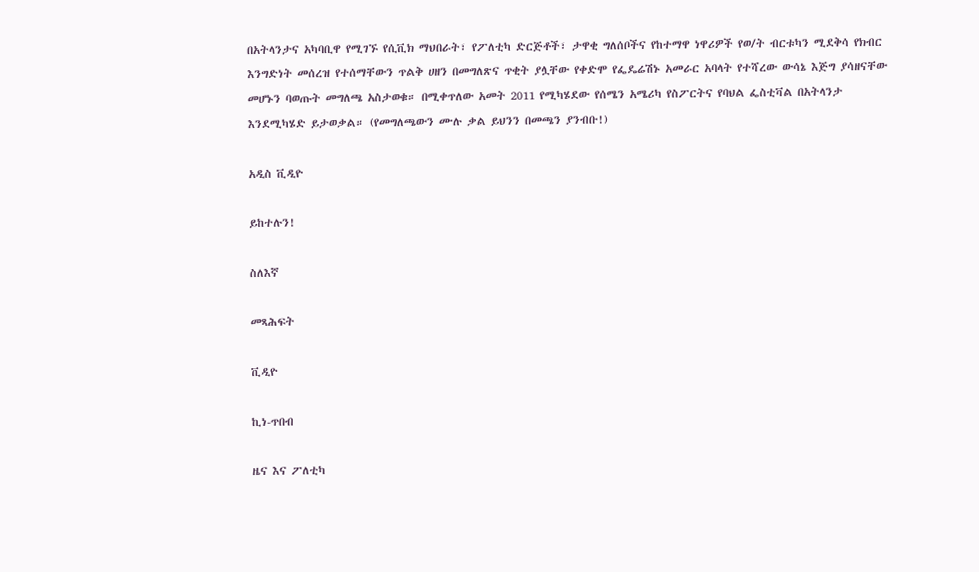በአትላንታና አካባቢዋ የሚገኙ የሲቪክ ማህበራት፣ የፖለቲካ ድርጅቶች፣ ታዋቂ ግለሰቦችና የከተማዋ ነዋሪዎች የወ/ት ብርቱካን ሚደቅሳ የክብር እንግድነት መሰረዝ የተሰማቸውን ጥልቅ ሀዘን በመግለጽና ጥቂት ያሏቸው የቀድሞ የፌዴሬሽኑ አመራር አባላት የተሻረው ውሳኔ እጅግ ያሳዘናቸው መሆኑን ባወጡት መግለጫ አስታወቁ። በሚቀጥለው አመት 2011 የሚካሄደው የሰሜን አሜሪካ የስፖርትና የባህል ፌስቲቫል በአትላንታ እንደሚካሄድ ይታወቃል። (የመግለጫውን ሙሉ ቃል ይህንን በመጫን ያንብቡ!)

አዲስ ቪዲዮ

ይከተሉን!

ስለእኛ

መጻሕፍት

ቪዲዮ

ኪነ-ጥበብ

ዜና እና ፖለቲካ